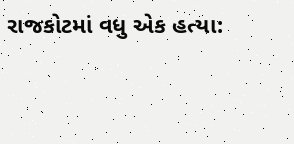રાજકોટમાં વધુ એક હત્યા: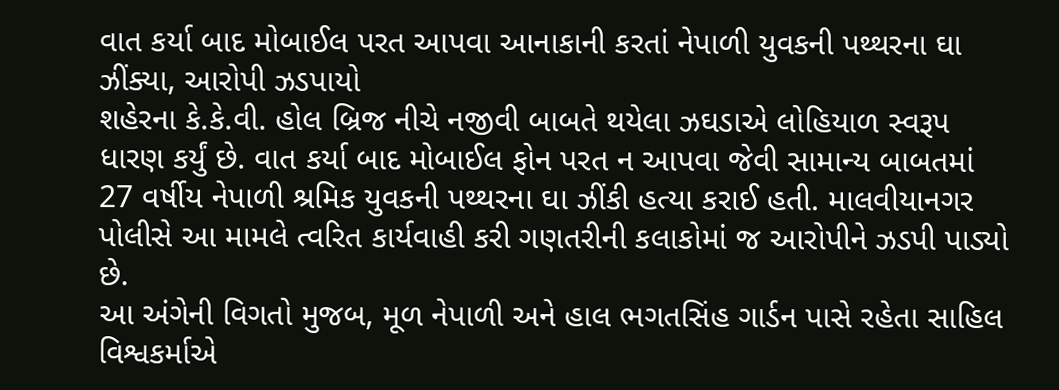વાત કર્યા બાદ મોબાઈલ પરત આપવા આનાકાની કરતાં નેપાળી યુવકની પથ્થરના ઘા ઝીંક્યા, આરોપી ઝડપાયો
શહેરના કે.કે.વી. હોલ બ્રિજ નીચે નજીવી બાબતે થયેલા ઝઘડાએ લોહિયાળ સ્વરૂપ ધારણ કર્યું છે. વાત કર્યા બાદ મોબાઈલ ફોન પરત ન આપવા જેવી સામાન્ય બાબતમાં 27 વર્ષીય નેપાળી શ્રમિક યુવકની પથ્થરના ઘા ઝીંકી હત્યા કરાઈ હતી. માલવીયાનગર પોલીસે આ મામલે ત્વરિત કાર્યવાહી કરી ગણતરીની કલાકોમાં જ આરોપીને ઝડપી પાડ્યો છે.
આ અંગેની વિગતો મુજબ, મૂળ નેપાળી અને હાલ ભગતસિંહ ગાર્ડન પાસે રહેતા સાહિલ વિશ્વકર્માએ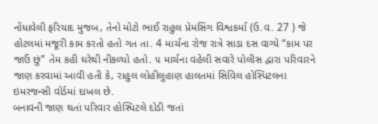નોંધાવેલી ફરિયાદ મુજબ, તેનો મોટો ભાઈ રાહુલ પ્રેમસિંગ વિશ્વકર્મા (ઉ.વ. 27 ) જે હોટલમાં મજૂરી કામ કરતો હતો ગત તા. 4 માર્ચના રોજ રાત્રે સાડા દસ વાગ્યે “કામ પર જાઉં છું” તેમ કહી ઘરેથી નીકળ્યો હતો. ૫ માર્ચના વહેલી સવારે પોલીસ દ્વારા પરિવારને જાણ કરવામાં આવી હતી કે, રાહુલ લોહીલુહાણ હાલતમાં સિવિલ હોસ્પિટલના ઇમરજન્સી વોર્ડમાં દાખલ છે.
બનાવની જાણ થતાં પરિવાર હોસ્પિટલે દોડી જતાં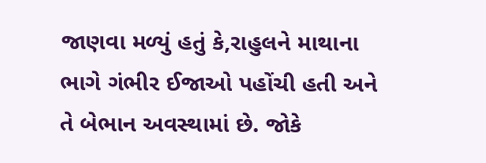જાણવા મળ્યું હતું કે,રાહુલને માથાના ભાગે ગંભીર ઈજાઓ પહોંચી હતી અને તે બેભાન અવસ્થામાં છે. જોકે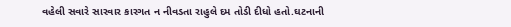વહેલી સવારે સારવાર કારગત ન નીવડતા રાહુલે દમ તોડી દીધો હતો.ઘટનાની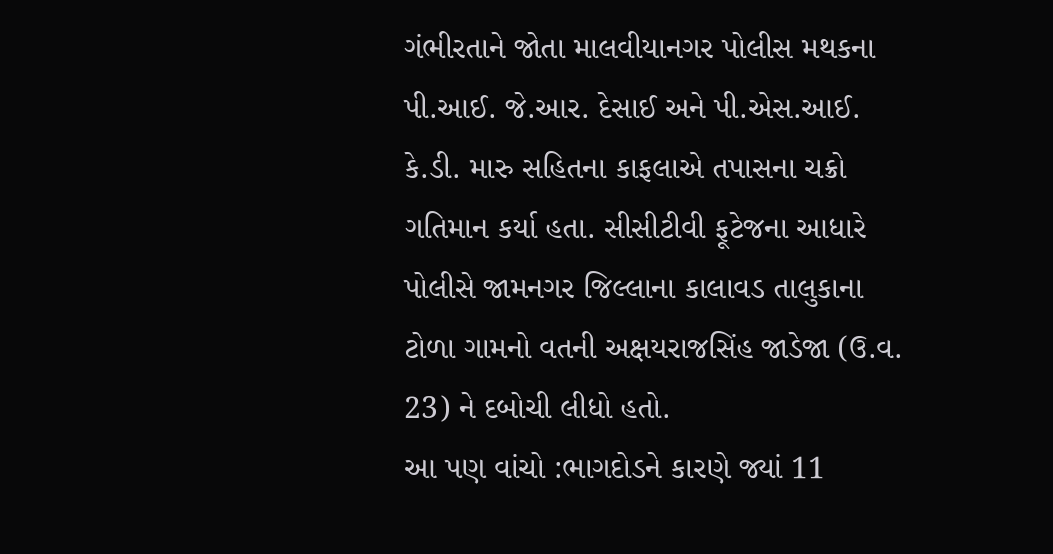ગંભીરતાને જોતા માલવીયાનગર પોલીસ મથકના પી.આઈ. જે.આર. દેસાઈ અને પી.એસ.આઈ. કે.ડી. મારુ સહિતના કાફલાએ તપાસના ચક્રો ગતિમાન કર્યા હતા. સીસીટીવી ફૂટેજના આધારે પોલીસે જામનગર જિલ્લાના કાલાવડ તાલુકાના ટોળા ગામનો વતની અક્ષયરાજસિંહ જાડેજા (ઉ.વ. 23) ને દબોચી લીધો હતો.
આ પણ વાંચો :ભાગદોડને કારણે જ્યાં 11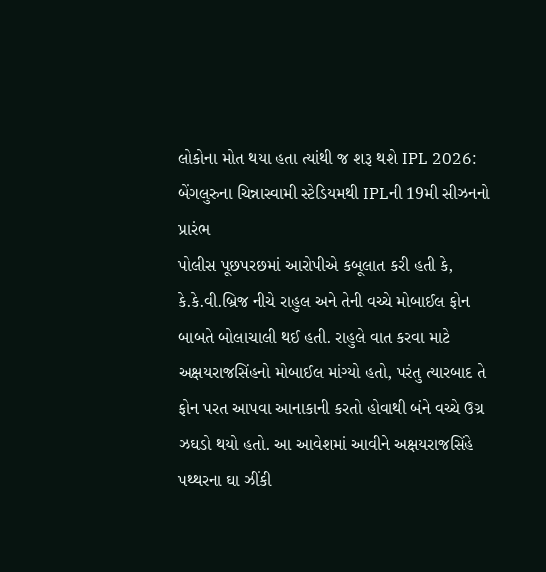લોકોના મોત થયા હતા ત્યાંથી જ શરૂ થશે IPL 2026: બેંગલુરુના ચિન્નાસ્વામી સ્ટેડિયમથી IPLની 19મી સીઝનનો પ્રારંભ
પોલીસ પૂછપરછમાં આરોપીએ કબૂલાત કરી હતી કે, કે.કે.વી.બ્રિજ નીચે રાહુલ અને તેની વચ્ચે મોબાઈલ ફોન બાબતે બોલાચાલી થઈ હતી. રાહુલે વાત કરવા માટે અક્ષયરાજસિંહનો મોબાઈલ માંગ્યો હતો, પરંતુ ત્યારબાદ તે ફોન પરત આપવા આનાકાની કરતો હોવાથી બંને વચ્ચે ઉગ્ર ઝઘડો થયો હતો. આ આવેશમાં આવીને અક્ષયરાજસિંહે પથ્થરના ઘા ઝીંકી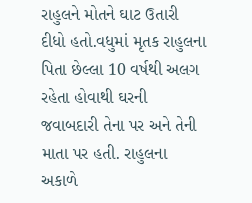રાહુલને મોતને ઘાટ ઉતારી દીધો હતો.વધુમાં મૃતક રાહુલના પિતા છેલ્લા 10 વર્ષથી અલગ રહેતા હોવાથી ઘરની જવાબદારી તેના પર અને તેની માતા પર હતી. રાહુલના અકાળે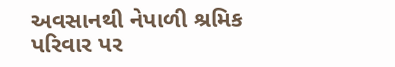અવસાનથી નેપાળી શ્રમિક પરિવાર પર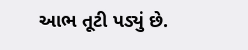આભ તૂટી પડ્યું છે.